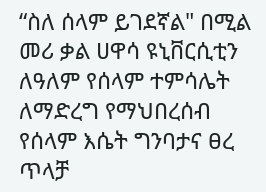“ስለ ሰላም ይገደኛል" በሚል መሪ ቃል ሀዋሳ ዩኒቨርሲቲን ለዓለም የሰላም ተምሳሌት ለማድረግ የማህበረሰብ የሰላም እሴት ግንባታና ፀረ ጥላቻ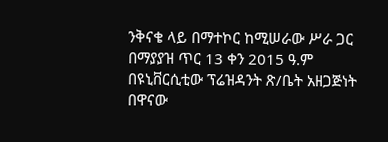ንቅናቄ ላይ በማተኮር ከሚሠራው ሥራ ጋር በማያያዝ ጥር 13 ቀን 2015 ዓ.ም በዩኒቨርሲቲው ፕሬዝዳንት ጽ/ቤት አዘጋጅነት በዋናው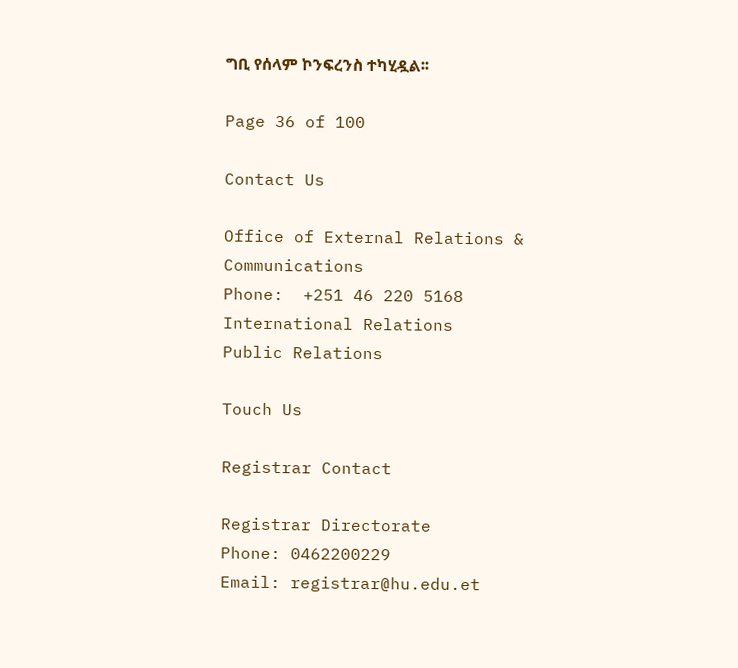ግቢ የሰላም ኮንፍረንስ ተካሂዷል፡፡

Page 36 of 100

Contact Us

Office of External Relations & Communications
Phone:  +251 46 220 5168
International Relations
Public Relations

Touch Us

Registrar Contact

Registrar Directorate
Phone: 0462200229
Email: registrar@hu.edu.et